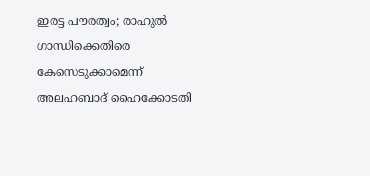ഇരട്ട പൗരത്വം; രാഹുൽ ഗാന്ധിക്കെതിരെ കേസെടുക്കാമെന്ന് അലഹബാദ് ഹൈക്കോടതി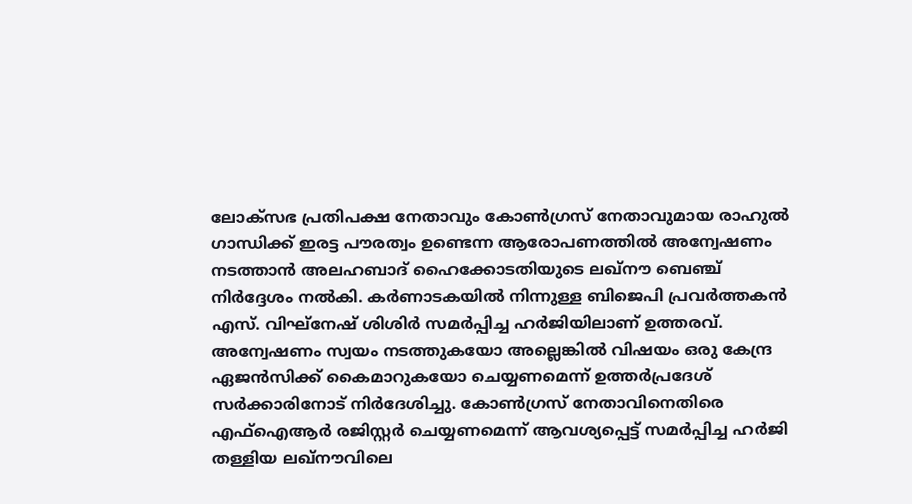ലോക്‌സഭ പ്രതിപക്ഷ നേതാവും കോൺഗ്രസ് നേതാവുമായ രാഹുൽ ഗാന്ധിക്ക് ഇരട്ട പൗരത്വം ഉണ്ടെന്ന ആരോപണത്തിൽ അന്വേഷണം നടത്താൻ അലഹബാദ് ഹൈക്കോടതിയുടെ ലഖ്‌നൗ ബെഞ്ച് നിർദ്ദേശം നൽകി. കർണാടകയിൽ നിന്നുള്ള ബിജെപി പ്രവർത്തകൻ എസ്. വിഘ്നേഷ് ശിശിർ സമർപ്പിച്ച ഹർജിയിലാണ് ഉത്തരവ്. അന്വേഷണം സ്വയം നടത്തുകയോ അല്ലെങ്കിൽ വിഷയം ഒരു കേന്ദ്ര ഏജൻസിക്ക് കൈമാറുകയോ ചെയ്യണമെന്ന് ഉത്തർപ്രദേശ് സർക്കാരിനോട് നിർദേശിച്ചു. കോൺഗ്രസ് നേതാവിനെതിരെ എഫ്‌ഐആർ രജിസ്റ്റർ ചെയ്യണമെന്ന് ആവശ്യപ്പെട്ട് സമർപ്പിച്ച ഹർജി തള്ളിയ ലഖ്‌നൗവിലെ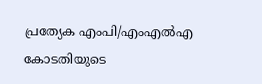പ്രത്യേക എംപി/എംഎൽഎ കോടതിയുടെ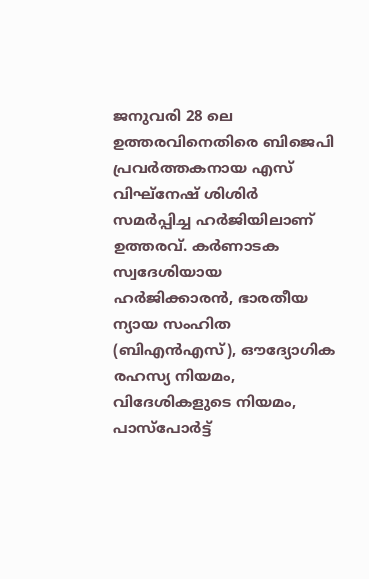ജനുവരി 28 ലെ ഉത്തരവിനെതിരെ ബിജെപി പ്രവർത്തകനായ എസ് വിഘ്‌നേഷ് ശിശിർ സമർപ്പിച്ച ഹർജിയിലാണ് ഉത്തരവ്. കർണാടക സ്വദേശിയായ ഹർജിക്കാരൻ, ഭാരതീയ ന്യായ സംഹിത (ബിഎൻഎസ്), ഔദ്യോഗിക രഹസ്യ നിയമം, വിദേശികളുടെ നിയമം, പാസ്‌പോർട്ട്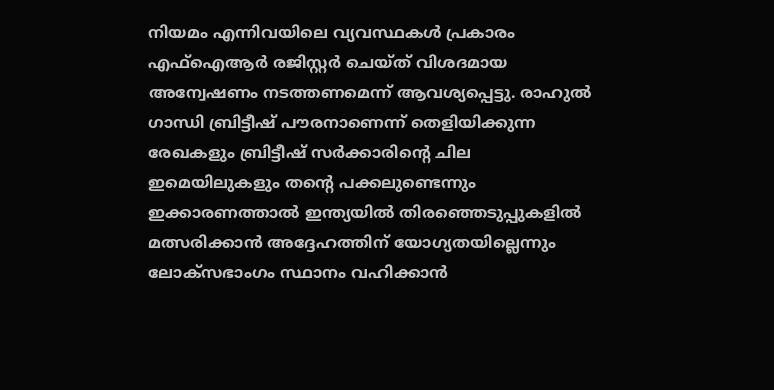നിയമം എന്നിവയിലെ വ്യവസ്ഥകൾ പ്രകാരം എഫ്‌ഐആർ രജിസ്റ്റർ ചെയ്ത് വിശദമായ അന്വേഷണം നടത്തണമെന്ന് ആവശ്യപ്പെട്ടു. രാഹുൽ ഗാന്ധി ബ്രിട്ടീഷ് പൗരനാണെന്ന് തെളിയിക്കുന്ന രേഖകളും ബ്രിട്ടീഷ് സർക്കാരിന്റെ ചില ഇമെയിലുകളും തന്റെ പക്കലുണ്ടെന്നും ഇക്കാരണത്താൽ ഇന്ത്യയിൽ തിരഞ്ഞെടുപ്പുകളിൽ മത്സരിക്കാൻ അദ്ദേഹത്തിന് യോഗ്യതയില്ലെന്നും ലോക്‌സഭാംഗം സ്ഥാനം വഹിക്കാൻ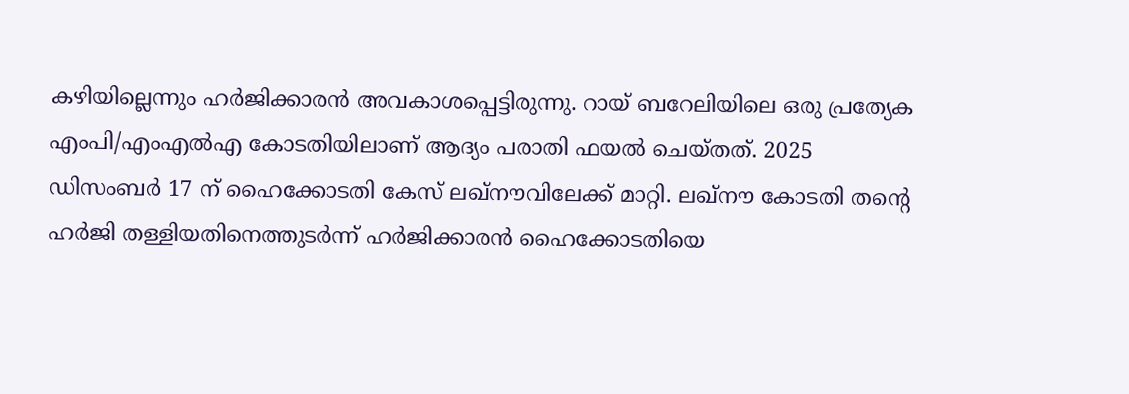കഴിയില്ലെന്നും ഹർജിക്കാരൻ അവകാശപ്പെട്ടിരുന്നു. റായ് ബറേലിയിലെ ഒരു പ്രത്യേക എംപി/എംഎൽഎ കോടതിയിലാണ് ആദ്യം പരാതി ഫയൽ ചെയ്തത്. 2025 ഡിസംബർ 17 ന് ഹൈക്കോടതി കേസ് ലഖ്‌നൗവിലേക്ക് മാറ്റി. ലഖ്‌നൗ കോടതി തന്റെ ഹർജി തള്ളിയതിനെത്തുടർന്ന് ഹർജിക്കാരൻ ഹൈക്കോടതിയെ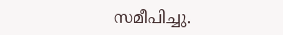സമീപിച്ചു.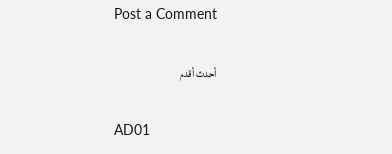Post a Comment

أحدث أقدم

AD01